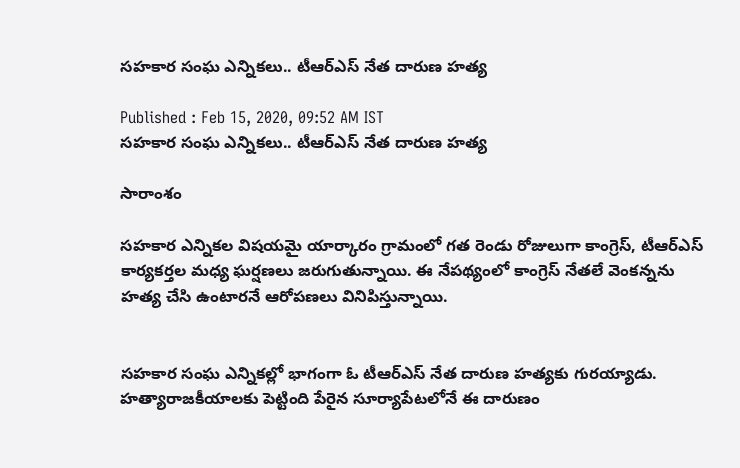సహకార సంఘ ఎన్నికలు.. టీఆర్ఎస్ నేత దారుణ హత్య

Published : Feb 15, 2020, 09:52 AM IST
సహకార సంఘ ఎన్నికలు.. టీఆర్ఎస్ నేత దారుణ హత్య

సారాంశం

సహకార ఎన్నికల విషయమై యార్కారం గ్రామంలో గత రెండు రోజులుగా కాంగ్రెస్, టీఆర్ఎస్ కార్యకర్తల మధ్య ఘర్షణలు జరుగుతున్నాయి. ఈ నేపథ్యంలో కాంగ్రెస్ నేతలే వెంకన్నను హత్య చేసి ఉంటారనే ఆరోపణలు వినిపిస్తున్నాయి.


సహకార సంఘ ఎన్నికల్లో భాగంగా ఓ టీఆర్ఎస్ నేత దారుణ హత్యకు గురయ్యాడు. హత్యారాజకీయాలకు పెట్టింది పేరైన సూర్యాపేటలోనే ఈ దారుణం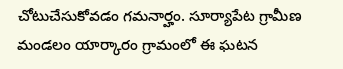చోటుచేసుకోవడం గమనార్హం. సూర్యాపేట గ్రామీణ మండలం యార్కారం గ్రామంలో ఈ ఘటన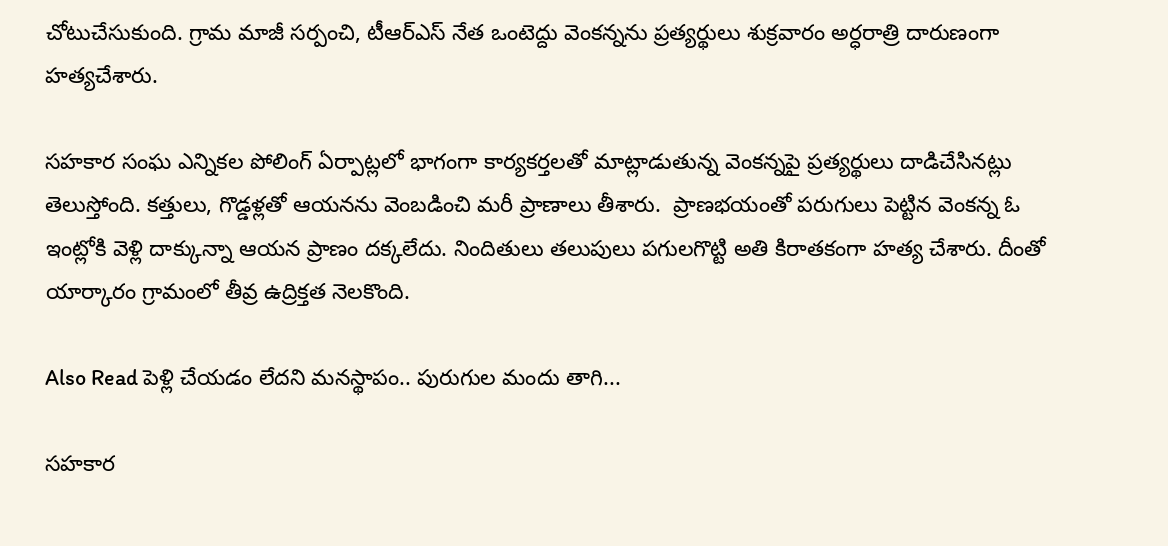చోటుచేసుకుంది. గ్రామ మాజీ సర్పంచి, టీఆర్ఎస్ నేత ఒంటెద్దు వెంకన్నను ప్రత్యర్థులు శుక్రవారం అర్ధరాత్రి దారుణంగా హత్యచేశారు.

సహకార సంఘ ఎన్నికల పోలింగ్ ఏర్పాట్లలో భాగంగా కార్యకర్తలతో మాట్లాడుతున్న వెంకన్నపై ప్రత్యర్థులు దాడిచేసినట్లు తెలుస్తోంది. కత్తులు, గొడ్డళ్లతో ఆయనను వెంబడించి మరీ ప్రాణాలు తీశారు.  ప్రాణభయంతో పరుగులు పెట్టిన వెంకన్న ఓ ఇంట్లోకి వెళ్లి దాక్కున్నా ఆయన ప్రాణం దక్కలేదు. నిందితులు తలుపులు పగులగొట్టి అతి కిరాతకంగా హత్య చేశారు. దీంతో యార్కారం గ్రామంలో తీవ్ర ఉద్రిక్తత నెలకొంది.

Also Read పెళ్లి చేయడం లేదని మనస్థాపం.. పురుగుల మందు తాగి...

సహకార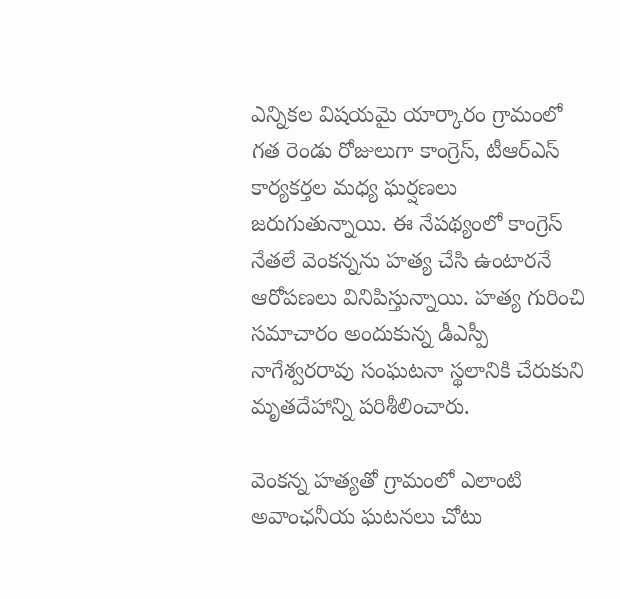ఎన్నికల విషయమై యార్కారం గ్రామంలో గత రెండు రోజులుగా కాంగ్రెస్, టీఆర్ఎస్ కార్యకర్తల మధ్య ఘర్షణలు జరుగుతున్నాయి. ఈ నేపథ్యంలో కాంగ్రెస్ నేతలే వెంకన్నను హత్య చేసి ఉంటారనే ఆరోపణలు వినిపిస్తున్నాయి. హత్య గురించి సమాచారం అందుకున్న డీఎస్పీ నాగేశ్వరరావు సంఘటనా స్థలానికి చేరుకుని మృతదేహాన్ని పరిశీలించారు.

వెంకన్న హత్యతో గ్రామంలో ఎలాంటి అవాంఛనీయ ఘటనలు చోటు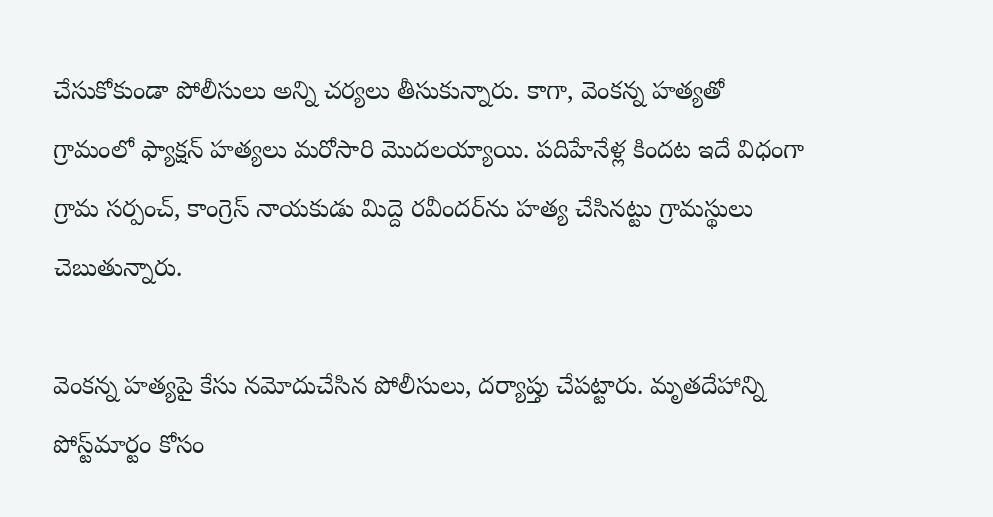చేసుకోకుండా పోలీసులు అన్ని చర్యలు తీసుకున్నారు. కాగా, వెంకన్న హత్యతో గ్రామంలో ఫ్యాక్షన్ హత్యలు మరోసారి మొదలయ్యాయి. పదిహేనేళ్ల కిందట ఇదే విధంగా గ్రామ సర్పంచ్, కాంగ్రెస్ నాయకుడు మిద్దె రవీందర్‌ను హత్య చేసినట్టు గ్రామస్థులు చెబుతున్నారు.

వెంకన్న హత్యపై కేసు నమోదుచేసిన పోలీసులు, దర్యాప్తు చేపట్టారు. మృతదేహాన్ని పోస్ట్‌మార్టం కోసం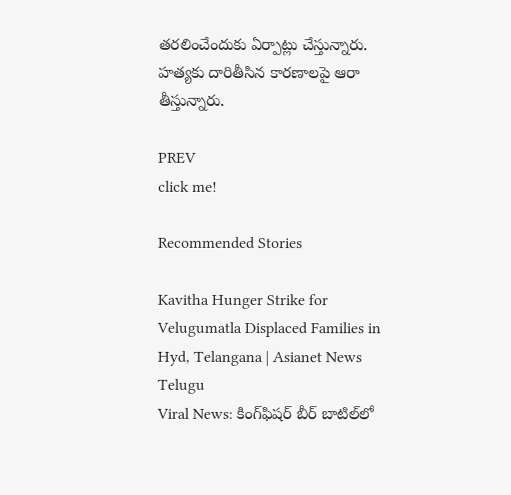తరలించేందుకు ఏర్పాట్లు చేస్తున్నారు. హత్యకు దారితీసిన కారణాలపై ఆరా తీస్తున్నారు.

PREV
click me!

Recommended Stories

Kavitha Hunger Strike for Velugumatla Displaced Families in Hyd, Telangana | Asianet News Telugu
Viral News: కింగ్‌ఫిష‌ర్ బీర్ బాటిల్‌లో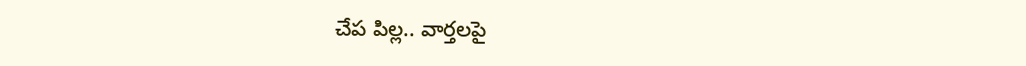చేప పిల్ల‌.. వార్త‌ల‌పై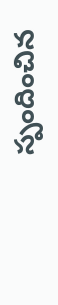స్పందించిన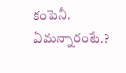కంపెనీ. ఏమన్నారంటే.?